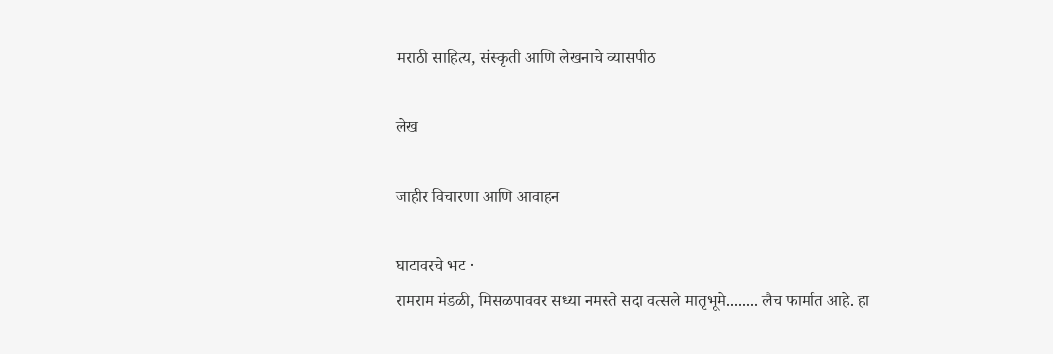मराठी साहित्य, संस्कृती आणि लेखनाचे व्यासपीठ

लेख

जाहीर विचारणा आणि आवाहन

घाटावरचे भट ·
रामराम मंडळी, मिसळपाववर सध्या नमस्ते सदा वत्सले मातृभूमे........ लैच फार्मात आहे. हा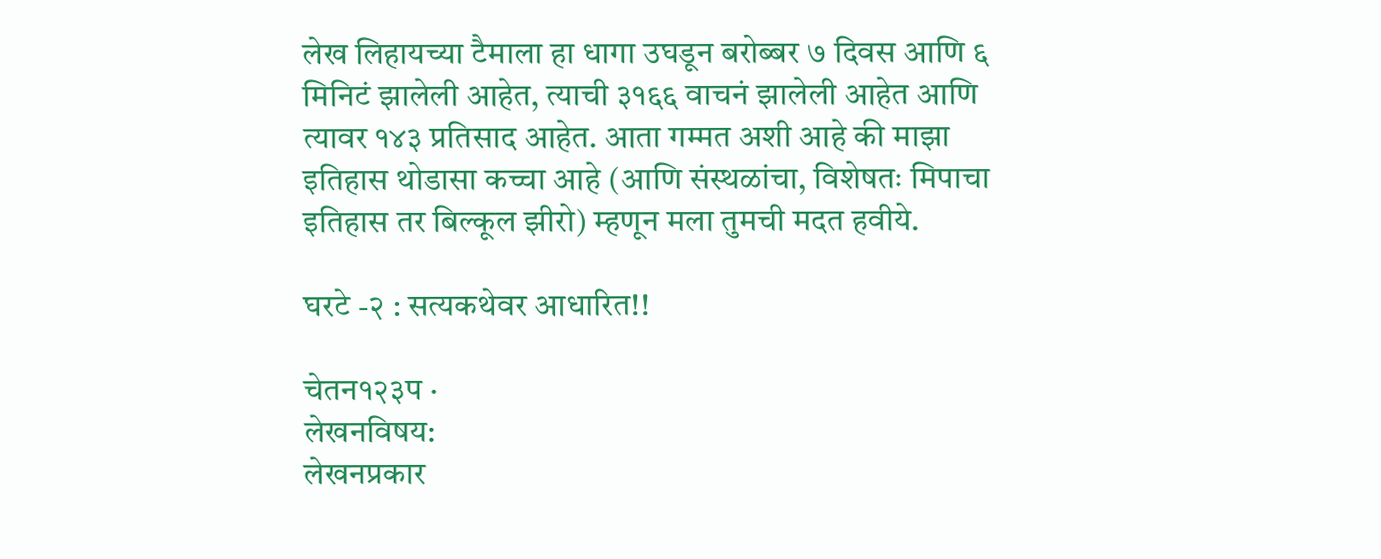लेख लिहायच्या टैमाला हा धागा उघडून बरोब्बर ७ दिवस आणि ६ मिनिटं झालेली आहेत, त्याची ३१६६ वाचनं झालेली आहेत आणि त्यावर १४३ प्रतिसाद आहेत. आता गम्मत अशी आहे की माझा इतिहास थोडासा कच्चा आहे (आणि संस्थळांचा, विशेषतः मिपाचा इतिहास तर बिल्कूल झीरो) म्हणून मला तुमची मदत हवीये.

घरटे -२ : सत्यकथेवर आधारित!!

चेतन१२३प ·
लेखनविषय:
लेखनप्रकार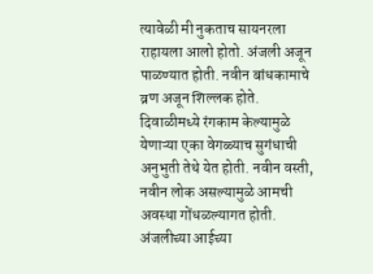त्यावेळी मी नुकताच सायनरला राहायला आलो होतो. अंजली अजून पाळण्यात होती. नवीन बांधकामाचे व्रण अजून शिल्लक होते. दिवाळीमध्ये रंगकाम केल्यामुळे येणाऱ्या एका वेगळ्याच सुगंधाची अनुभुती तेथे येत होती. नवीन वस्ती, नवीन लोक असल्यामुळे आमची अवस्था गोंधळल्यागत होती. अंजलीच्या आईच्या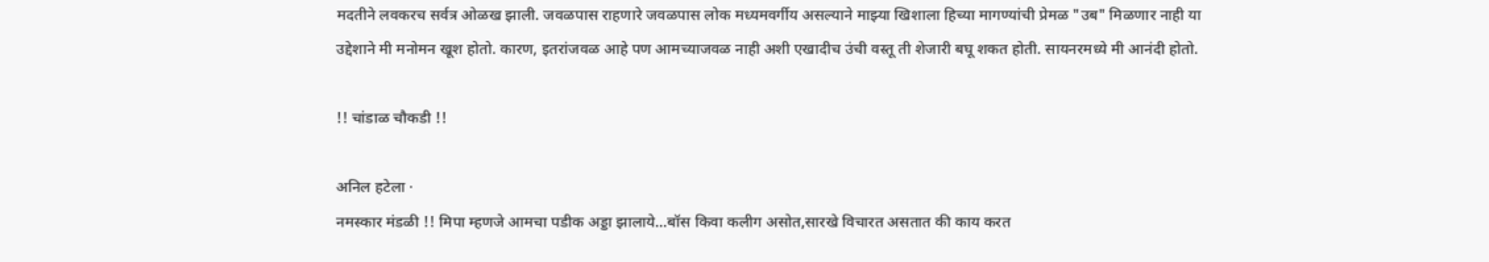मदतीने लवकरच सर्वत्र ओळख झाली. जवळपास राहणारे जवळपास लोक मध्यमवर्गीय असल्याने माझ्या खिशाला हिच्या मागण्यांची प्रेमळ "उब" मिळणार नाही या उद्देशाने मी मनोमन खूश होतो. कारण, इतरांजवळ आहे पण आमच्याजवळ नाही अशी एखादीच उंची वस्तू ती शेजारी बघू शकत होती. सायनरमध्ये मी आनंदी होतो.

!! चांडाळ चौकडी !!

अनिल हटेला ·
नमस्कार मंडळी !! मिपा म्हणजे आमचा पडीक अड्डा झालाये...बॉस किवा कलीग असोत,सारखे विचारत असतात की काय करत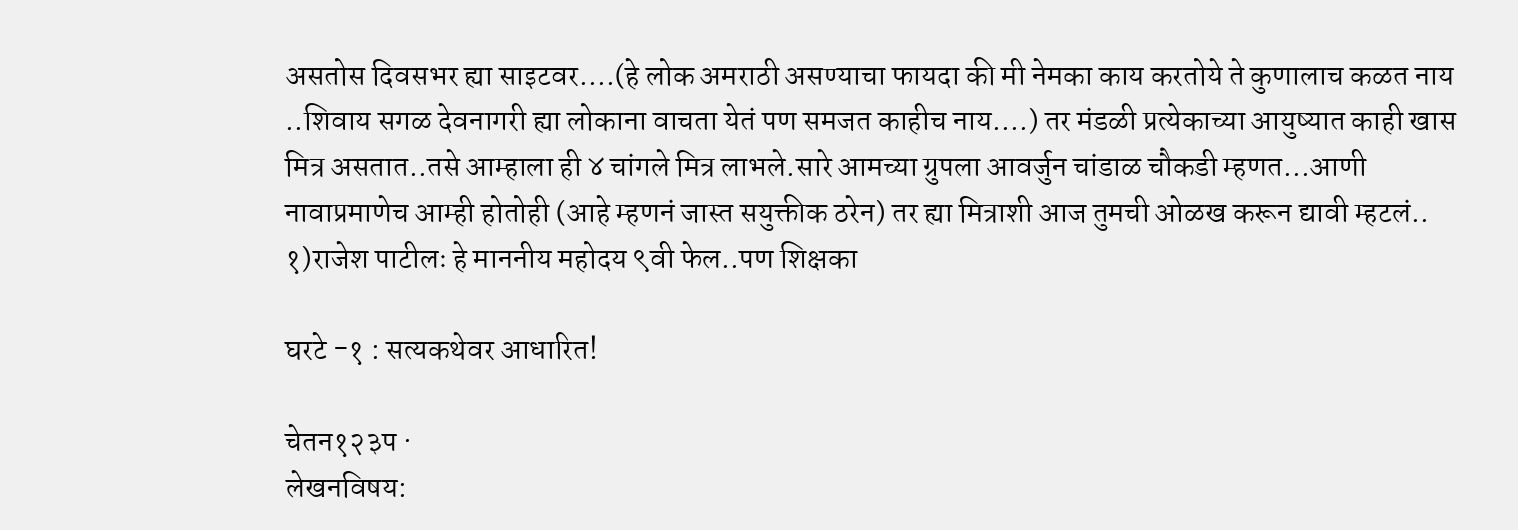असतोस दिवसभर ह्या साइटवर....(हे लोक अमराठी असण्याचा फायदा की मी नेमका काय करतोये ते कुणालाच कळत नाय ..शिवाय सगळ देवनागरी ह्या लोकाना वाचता येतं पण समजत काहीच नाय....) तर मंडळी प्रत्येकाच्या आयुष्यात काही खास मित्र असतात..तसे आम्हाला ही ४ चांगले मित्र लाभले.सारे आमच्या ग्रुपला आवर्जुन चांडाळ चौकडी म्हणत...आणी नावाप्रमाणेच आम्ही होतोही (आहे म्हणनं जास्त सयुक्तीक ठरेन) तर ह्या मित्राशी आज तुमची ओळख करून द्यावी म्हटलं.. १)राजेश पाटीलः हे माननीय महोदय ९वी फेल..पण शिक्षका

घरटे -१ : सत्यकथेवर आधारित!

चेतन१२३प ·
लेखनविषय: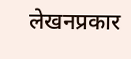लेखनप्रकार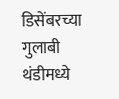डिसेंबरच्या गुलाबी थंडीमध्ये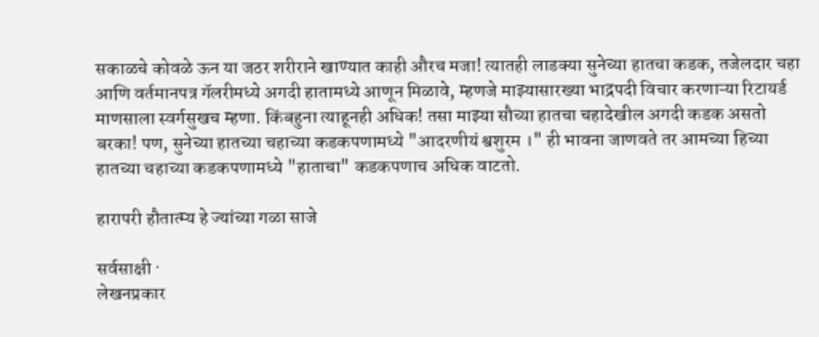सकाळचे कोवळे ऊन या जठर शरीराने खाण्यात काही औरच मजा! त्यातही लाडक्या सुनेच्या हातचा कडक, तजेलदार चहा आणि वर्तमानपत्र गॅलरीमध्ये अगदी हातामध्ये आणून मिळावे, म्हणजे माझ्यासारख्या भाद्रपदी विचार करणाऱ्या रिटायर्ड माणसाला स्वर्गसुखच म्हणा. किंबहुना त्याहूनही अधिक! तसा माझ्या सौच्या हातचा चहादेखील अगदी कडक असतो बरका! पण, सुनेच्या हातच्या चहाच्या कडकपणामध्ये "आदरणीयं श्वशुरम ।" ही भावना जाणवते तर आमच्या हिच्या हातच्या चहाच्या कडकपणामध्ये "हाताचा" कडकपणाच अधिक वाटतो.

हारापरी हौतात्म्य हे ज्यांच्या गळा साजे

सर्वसाक्षी ·
लेखनप्रकार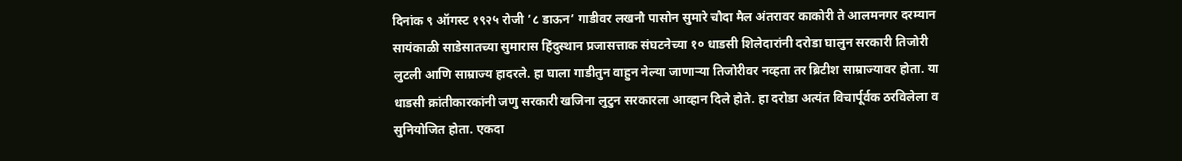दिनांक ९ ऑगस्ट १९२५ रोजी ’८ डाऊन’ गाडीवर लखनौ पासोन सुमारे चौदा मैल अंतरावर काकोरी ते आलमनगर दरम्यान सायंकाळी साडेसातच्या सुमारास हिंदुस्थान प्रजासत्ताक संघटनेच्या १० धाडसी शिलेदारांनी दरोडा घालुन सरकारी तिजोरी लुटली आणि साम्राज्य हादरले. हा घाला गाडीतुन वाहुन नेल्या जाणाऱ्या तिजोरीवर नव्हता तर ब्रिटीश साम्राज्यावर होता. या धाडसी क्रांतीकारकांनी जणु सरकारी खजिना लुटुन सरकारला आव्हान दिले होते. हा दरोडा अत्यंत विचार्पूर्वक ठरविलेला व सुनियोजित होता. एकदा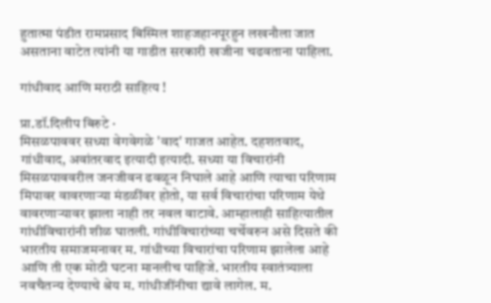हुतात्मा पंडीत रामप्रसाद बिस्मिल शाहजहानपूरहुन लखनौला जात असताना वाटेत त्यांनी या गाडीत सरकारी खजीना चढवताना पाहिला.

गांधीवाद आणि मराठी साहित्य !

प्रा.डॉ.दिलीप बिरुटे ·
मिसळपाववर सध्या वेगवेगळे 'वाद' गाजत आहेत. दहशतवाद, गांधीवाद, अवांतरवाद इत्यादी इत्यादी. सध्या या विचारांनी मिसळपाववरील जनजीवन ढवळून निघाले आहे आणि त्याचा परिणाम मिपावर वावरणार्‍या मंडळींवर होतो, या सर्व विचारांचा परिणाम येथे वावरणार्‍यावर झाला नाही तर नवल वाटावे. आम्हालाही साहित्यातील गांधीविचारांनी शीळ घातली. गांधीविचारांच्या चर्चेवरुन असे दिसते की भारतीय समाजमनावर म. गांधीच्या विचारांचा परिणाम झालेला आहे आणि ती एक मोठी घटना मानलीच पाहिजे. भारतीय स्वातंत्र्याला नवचैतन्य देण्याचे श्रेय म. गांधीजींनीचा द्यावे लागेल. म.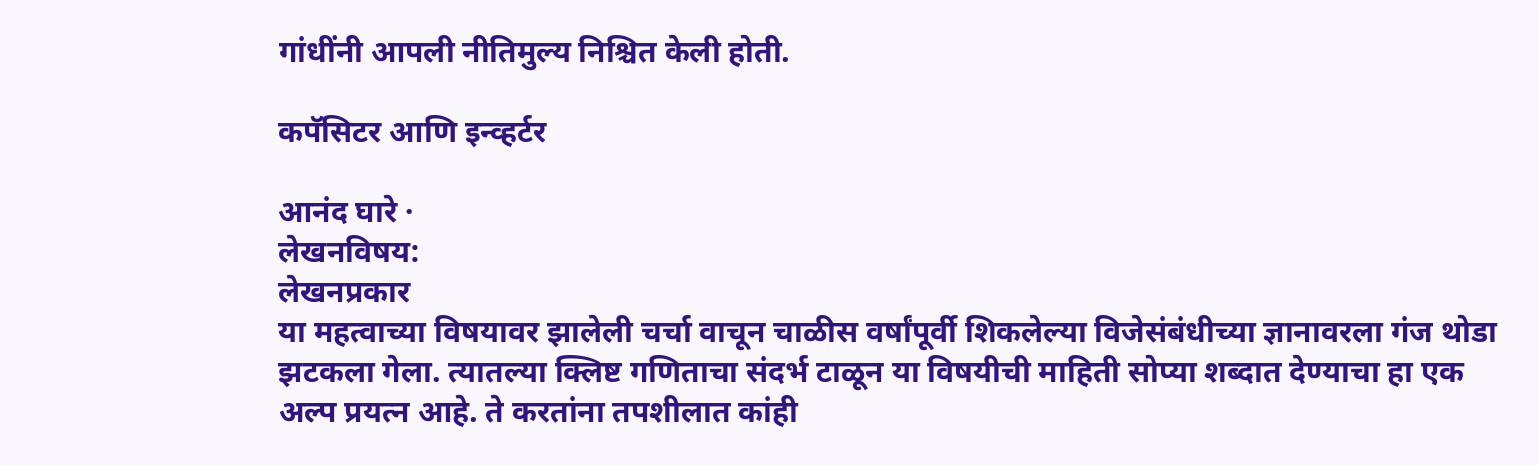गांधींनी आपली नीतिमुल्य निश्चित केली होती.

कपॅसिटर आणि इन्व्हर्टर

आनंद घारे ·
लेखनविषय:
लेखनप्रकार
या महत्वाच्या विषयावर झालेली चर्चा वाचून चाळीस वर्षांपूर्वी शिकलेल्या विजेसंबंधीच्या ज्ञानावरला गंज थोडा झटकला गेला. त्यातल्या क्लिष्ट गणिताचा संदर्भ टाळून या विषयीची माहिती सोप्या शब्दात देण्याचा हा एक अल्प प्रयत्न आहे. ते करतांना तपशीलात कांही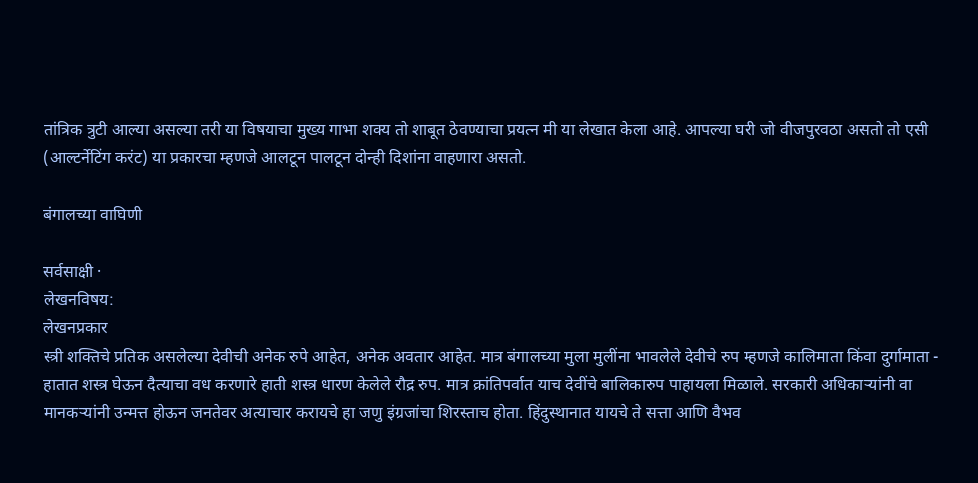तांत्रिक त्रुटी आल्या असल्या तरी या विषयाचा मुख्य गाभा शक्य तो शाबूत ठेवण्याचा प्रयत्न मी या लेखात केला आहे. आपल्या घरी जो वीजपुरवठा असतो तो एसी (आल्टर्नेटिंग करंट) या प्रकारचा म्हणजे आलटून पालटून दोन्ही दिशांना वाहणारा असतो.

बंगालच्या वाघिणी

सर्वसाक्षी ·
लेखनविषय:
लेखनप्रकार
स्त्री शक्तिचे प्रतिक असलेल्या देवीची अनेक रुपे आहेत, अनेक अवतार आहेत. मात्र बंगालच्या मुला मुलींना भावलेले देवीचे रुप म्हणजे कालिमाता किंवा दुर्गामाता - हातात शस्त्र घेऊन दैत्याचा वध करणारे हाती शस्त्र धारण केलेले रौद्र रुप. मात्र क्रांतिपर्वात याच देवींचे बालिकारुप पाहायला मिळाले. सरकारी अधिकाऱ्यांनी वा मानकऱ्यांनी उन्मत्त होऊन जनतेवर अत्याचार करायचे हा जणु इंग्रजांचा शिरस्ताच होता. हिंदुस्थानात यायचे ते सत्ता आणि वैभव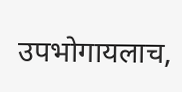उपभोगायलाच,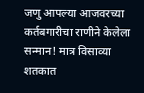जणु आपल्या आजवरच्या कर्तबगारीचा राणीने केलेला सन्मान! मात्र विसाव्या शतकात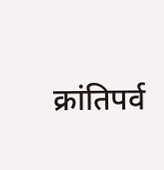क्रांतिपर्व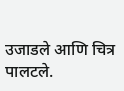उजाडले आणि चित्र पालटले.